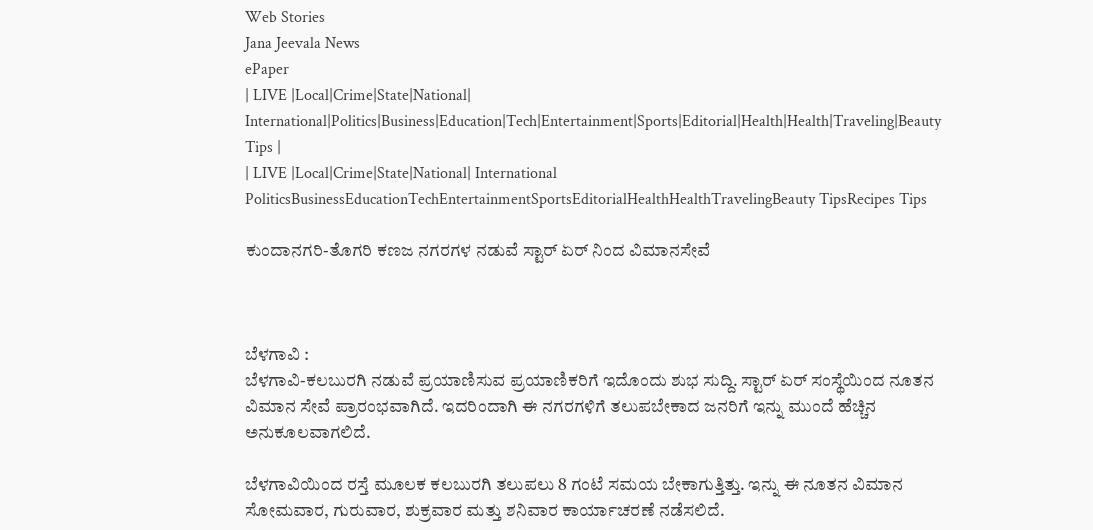Web Stories
Jana Jeevala News
ePaper
| LIVE |Local|Crime|State|National| International|Politics|Business|Education|Tech|Entertainment|Sports|Editorial|Health|Health|Traveling|Beauty Tips |
| LIVE |Local|Crime|State|National| International
PoliticsBusinessEducationTechEntertainmentSportsEditorialHealthHealthTravelingBeauty TipsRecipes Tips

ಕುಂದಾನಗರಿ-ತೊಗರಿ ಕಣಜ ನಗರಗಳ ನಡುವೆ ಸ್ಟಾರ್ ಏರ್ ನಿಂದ ವಿಮಾನಸೇವೆ



ಬೆಳಗಾವಿ :
ಬೆಳಗಾವಿ-ಕಲಬುರಗಿ ನಡುವೆ ಪ್ರಯಾಣಿಸುವ ಪ್ರಯಾಣಿಕರಿಗೆ ಇದೊಂದು ಶುಭ ಸುದ್ದಿ. ಸ್ಟಾರ್ ಏ‌ರ್ ಸಂಸ್ಥೆಯಿಂದ ನೂತನ ವಿಮಾನ ಸೇವೆ ಪ್ರಾರಂಭವಾಗಿದೆ. ಇದರಿಂದಾಗಿ ಈ ನಗರಗಳಿಗೆ ತಲುಪಬೇಕಾದ ಜನರಿಗೆ ಇನ್ನು ಮುಂದೆ ಹೆಚ್ಚಿನ ಅನುಕೂಲವಾಗಲಿದೆ.

ಬೆಳಗಾವಿಯಿಂದ ರಸ್ತೆ ಮೂಲಕ ಕಲಬುರಗಿ ತಲುಪಲು 8 ಗಂಟೆ ಸಮಯ ಬೇಕಾಗುತ್ತಿತ್ತು. ಇನ್ನು ಈ ನೂತನ ವಿಮಾನ ಸೋಮವಾರ, ಗುರುವಾರ, ಶುಕ್ರವಾರ ಮತ್ತು ಶನಿವಾರ ಕಾರ್ಯಾಚರಣೆ ನಡೆಸಲಿದೆ.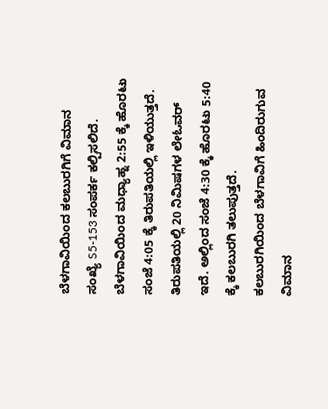ಬೆಳಗಾವಿಯಿಂದ ಕಲಬುರಗಿಗೆ ವಿಮಾನ ಸಂಖ್ಯೆ S5-153 ಸಂಪರ್ಕ ಕಲ್ಪಿಸಲಿದೆ. ಬೆಳಗಾವಿಯಿಂದ ಮಧ್ಯಾಹ್ನ 2:55 ಕ್ಕೆ ಹೊರಟು ಸಂಜೆ 4:05 ಕ್ಕೆ ತಿರುಪತಿಯಲ್ಲಿ ಇಳಿಯುತ್ತದೆ. ತಿರುಪತಿಯಲ್ಲಿ 20 ನಿಮಿಷಗಳ ಲೇಓವ‌ರ್ ಇದೆ. ಅಲ್ಲಿಂದ ಸಂಜೆ 4:30 ಕ್ಕೆ ಹೊರಟು 5:40 ಕ್ಕೆ ಕಲಬುರಗಿ ತಲುಪುತ್ತದೆ.
ಕಲಬುರಗಿಯಿಂದ ಬೆಳಗಾವಿಗೆ ಹಿಂದಿರುಗುವ
ವಿಮಾನ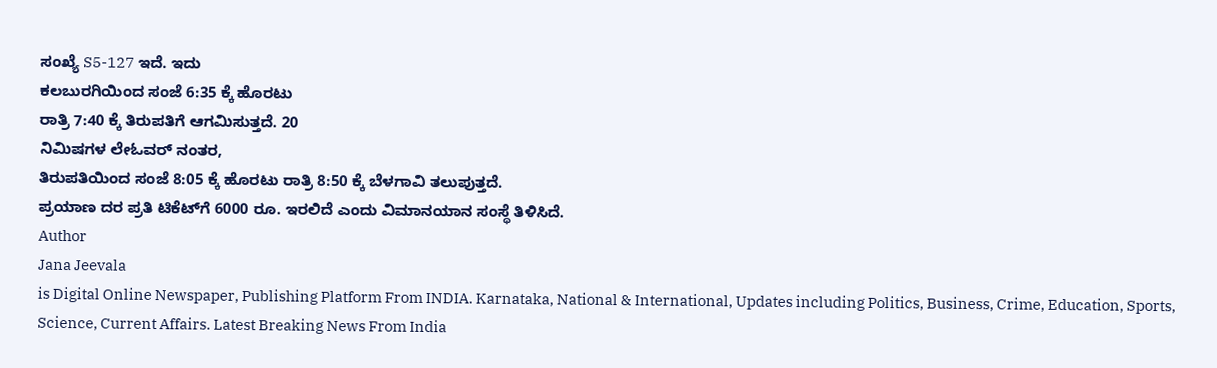ಸಂಖ್ಯೆ S5-127 ಇದೆ. ಇದು
ಕಲಬುರಗಿಯಿಂದ ಸಂಜೆ 6:35 ಕ್ಕೆ ಹೊರಟು
ರಾತ್ರಿ 7:40 ಕ್ಕೆ ತಿರುಪತಿಗೆ ಆಗಮಿಸುತ್ತದೆ. 20
ನಿಮಿಷಗಳ ಲೇಓವ‌ರ್ ನಂತರ,
ತಿರುಪತಿಯಿಂದ ಸಂಜೆ 8:05 ಕ್ಕೆ ಹೊರಟು ರಾತ್ರಿ 8:50 ಕ್ಕೆ ಬೆಳಗಾವಿ ತಲುಪುತ್ತದೆ.
ಪ್ರಯಾಣ ದರ ಪ್ರತಿ ಟಿಕೆಟ್‌ಗೆ 6000 ರೂ. ಇರಲಿದೆ ಎಂದು ವಿಮಾನಯಾನ ಸಂಸ್ಥೆ ತಿಳಿಸಿದೆ.
Author
Jana Jeevala
is Digital Online Newspaper, Publishing Platform From INDIA. Karnataka, National & International, Updates including Politics, Business, Crime, Education, Sports, Science, Current Affairs. Latest Breaking News From India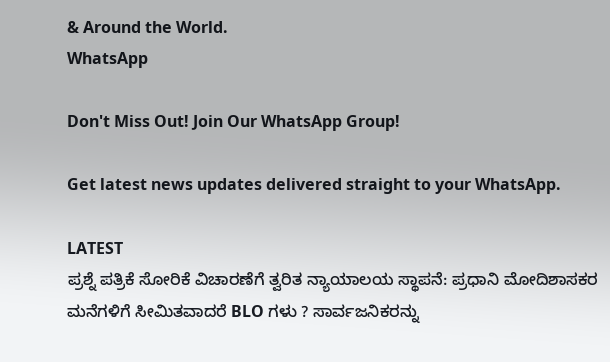& Around the World.
WhatsApp

Don't Miss Out! Join Our WhatsApp Group!

Get latest news updates delivered straight to your WhatsApp.

LATEST
ಪ್ರಶ್ನೆ ಪತ್ರಿಕೆ ಸೋರಿಕೆ ವಿಚಾರಣೆಗೆ ತ್ವರಿತ ನ್ಯಾಯಾಲಯ ಸ್ಥಾಪನೆ: ಪ್ರಧಾನಿ ಮೋದಿಶಾಸಕರ ಮನೆಗಳಿಗೆ ಸೀಮಿತವಾದರೆ BLO ಗಳು ? ಸಾರ್ವಜನಿಕರನ್ನು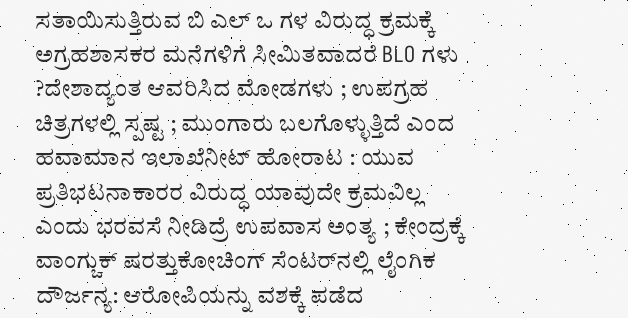ಸತಾಯಿಸುತ್ತಿರುವ ಬಿ ಎಲ್ ಒ ಗಳ ವಿರುದ್ಧ ಕ್ರಮಕ್ಕೆ ಅಗ್ರಹಶಾಸಕರ ಮನೆಗಳಿಗೆ ಸೀಮಿತವಾದರೆ BLO ಗಳು ?ದೇಶಾದ್ಯಂತ ಆವರಿಸಿದ ಮೋಡಗಳು ; ಉಪಗ್ರಹ ಚಿತ್ರಗಳಲ್ಲಿ ಸ್ಪಷ್ಟ ; ಮುಂಗಾರು ಬಲಗೊಳ್ಳುತ್ತಿದೆ ಎಂದ ಹವಾಮಾನ ಇಲಾಖೆನೀಟ್‌ ಹೋರಾಟ : ಯುವ ಪ್ರತಿಭಟನಾಕಾರರ ವಿರುದ್ಧ ಯಾವುದೇ ಕ್ರಮವಿಲ್ಲ ಎಂದು ಭರವಸೆ ನೀಡಿದ್ರೆ ಉಪವಾಸ ಅಂತ್ಯ ; ಕೇಂದ್ರಕ್ಕೆ ವಾಂಗ್ಚುಕ್ ಷರತ್ತುಕೋಚಿಂಗ್ ಸೆಂಟರ್‌ನಲ್ಲಿ ಲೈಂಗಿಕ ದೌರ್ಜನ್ಯ: ಆರೋಪಿಯನ್ನು ವಶಕ್ಕೆ ಪಡೆದ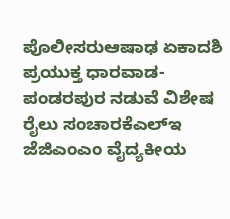ಪೊಲೀಸರುಆಷಾಢ ಏಕಾದಶಿ ಪ್ರಯುಕ್ತ ಧಾರವಾಡ-ಪಂಡರಪುರ ನಡುವೆ ವಿಶೇಷ ರೈಲು ಸಂಚಾರಕೆಎಲ್‌ಇ ಜೆಜಿಎಂಎಂ ವೈದ್ಯಕೀಯ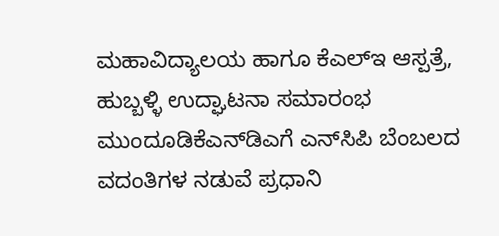ಮಹಾವಿದ್ಯಾಲಯ ಹಾಗೂ ಕೆಎಲ್‌ಇ ಆಸ್ಪತ್ರೆ, ಹುಬ್ಬಳ್ಳಿ ಉದ್ಘಾಟನಾ ಸಮಾರಂಭ ಮುಂದೂಡಿಕೆಎನ್‌ಡಿಎಗೆ ಎನ್‌ಸಿಪಿ ಬೆಂಬಲದ ವದಂತಿಗಳ ನಡುವೆ ಪ್ರಧಾನಿ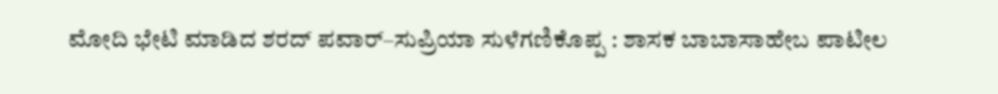ಮೋದಿ ಭೇಟಿ ಮಾಡಿದ ಶರದ್ ಪವಾರ್–ಸುಪ್ರಿಯಾ ಸುಳೆಗಣಿಕೊಪ್ಪ : ಶಾಸಕ ಬಾಬಾಸಾಹೇಬ ಪಾಟೀಲ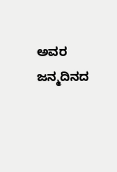ಅವರ ಜನ್ಮದಿನದ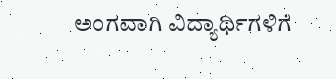ಅಂಗವಾಗಿ ವಿದ್ಯಾರ್ಥಿಗಳಿಗೆ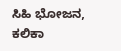ಸಿಹಿ ಭೋಜನ, ಕಲಿಕಾ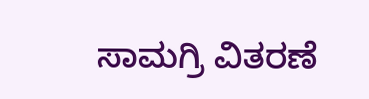ಸಾಮಗ್ರಿ ವಿತರಣೆ